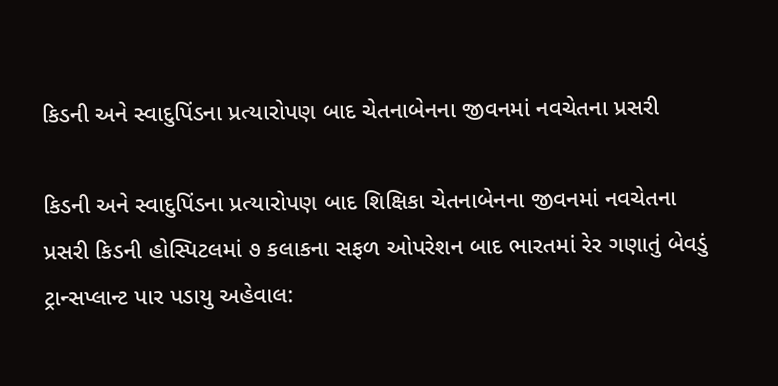કિડની અને સ્વાદુપિંડના પ્રત્યારોપણ બાદ ચેતનાબેનના જીવનમાં નવચેતના પ્રસરી

કિડની અને સ્વાદુપિંડના પ્રત્યારોપણ બાદ શિક્ષિકા ચેતનાબેનના જીવનમાં નવચેતના પ્રસરી કિડની હોસ્પિટલમાં ૭ કલાકના સફળ ઓપરેશન બાદ ભારતમાં રેર ગણાતું બેવડું ટ્રાન્સપ્લાન્ટ પાર પડાયુ અહેવાલ: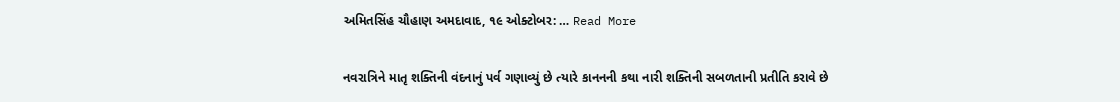અમિતસિંહ ચૌહાણ અમદાવાદ, ૧૯ ઓક્ટોબર: … Read More

નવરાત્રિને માતૃ શક્તિની વંદનાનું પર્વ ગણાવ્યું છે ત્યારે કાનનની કથા નારી શક્તિની સબળતાની પ્રતીતિ કરાવે છે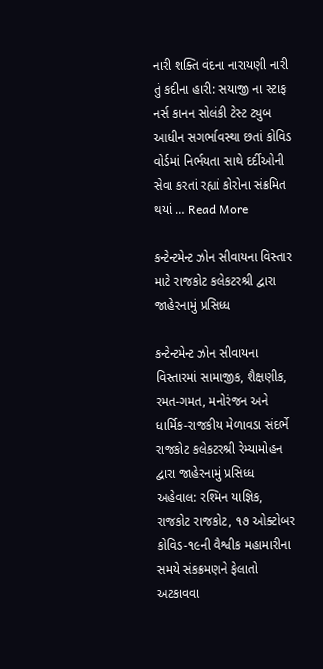નારી શક્તિ વંદના નારાયણી નારી તું કદીના હારી: સયાજી ના સ્ટાફ નર્સ કાનન સોલંકી ટેસ્ટ ટ્યુબ આધીન સગર્ભાવસ્થા છતાં કોવિડ વોર્ડમાં નિર્ભયતા સાથે દર્દીઓની સેવા કરતાં રહ્યાં કોરોના સંક્રમિત થયાં … Read More

કન્ટેન્ટમેન્ટ ઝોન સીવાયના વિસ્તાર માટે રાજકોટ કલેકટરશ્રી દ્વારા જાહેરનામું પ્રસિધ્ધ

કન્ટેન્ટમેન્ટ ઝોન સીવાયના વિસ્તારમાં સામાજીક, શૈક્ષણીક, રમત-ગમત, મનોરંજન અને ધાર્મિક-રાજકીય મેળાવડા સંદર્ભે રાજકોટ કલેકટરશ્રી રેમ્યામોહન દ્વારા જાહેરનામું પ્રસિધ્ધ અહેવાલ: રશ્મિન યાજ્ઞિક, રાજકોટ રાજકોટ, ૧૭ ઓક્ટોબર કોવિડ-૧૯ની વૈશ્વીક મહામારીના સમયે સંકક્રમણને ફેલાતો અટકાવવા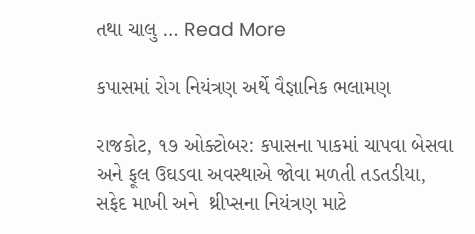તથા ચાલુ … Read More

કપાસમાં રોગ નિયંત્રણ અર્થે વૈજ્ઞાનિક ભલામણ

રાજકોટ, ૧૭ ઓક્ટોબર: કપાસના પાકમાં ચાપવા બેસવા  અને ફૂલ ઉઘડવા અવસ્થાએ જોવા મળતી તડતડીયા, સફેદ માખી અને  થ્રીપ્સના નિયંત્રણ માટે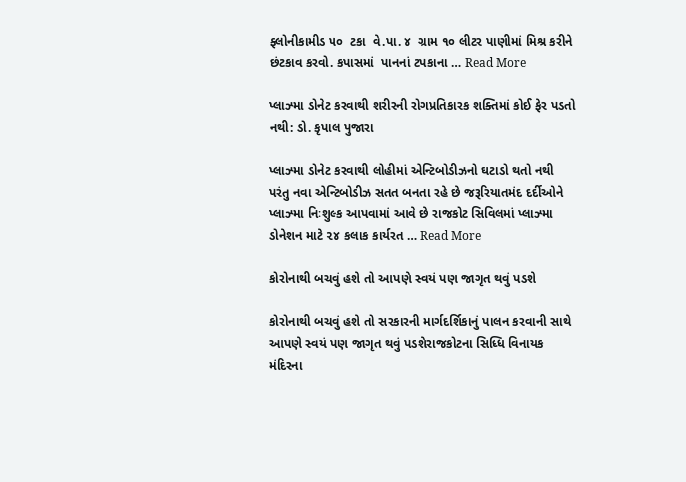ફ્લોનીકામીડ ૫૦  ટકા  વે.પા. ૪  ગ્રામ ૧૦ લીટર પાણીમાં મિશ્ર કરીને છંટકાવ કરવો. કપાસમાં  પાનનાં ટપકાના … Read More

પ્લાઝ્મા ડોનેટ કરવાથી શરીરની રોગપ્રતિકારક શક્તિમાં કોઈ ફેર પડતો નથી: ડો. કૃપાલ પુજારા

પ્લાઝ્મા ડોનેટ કરવાથી લોહીમાં એન્ટિબોડીઝનો ઘટાડો થતો નથી પરંતુ નવા એન્ટિબોડીઝ સતત બનતા રહે છે જરૂરિયાતમંદ દર્દીઓને પ્લાઝ્મા નિઃશુલ્ક આપવામાં આવે છે રાજકોટ સિવિલમાં પ્લાઝ્મા ડોનેશન માટે ૨૪ કલાક કાર્યરત … Read More

કોરોનાથી બચવું હશે તો આપણે સ્વયં પણ જાગૃત થવું પડશે

કોરોનાથી બચવું હશે તો સરકારની માર્ગદર્શિકાનું પાલન કરવાની સાથે આપણે સ્વયં પણ જાગૃત થવું પડશેરાજકોટના સિધ્ધિ વિનાયક મંદિરના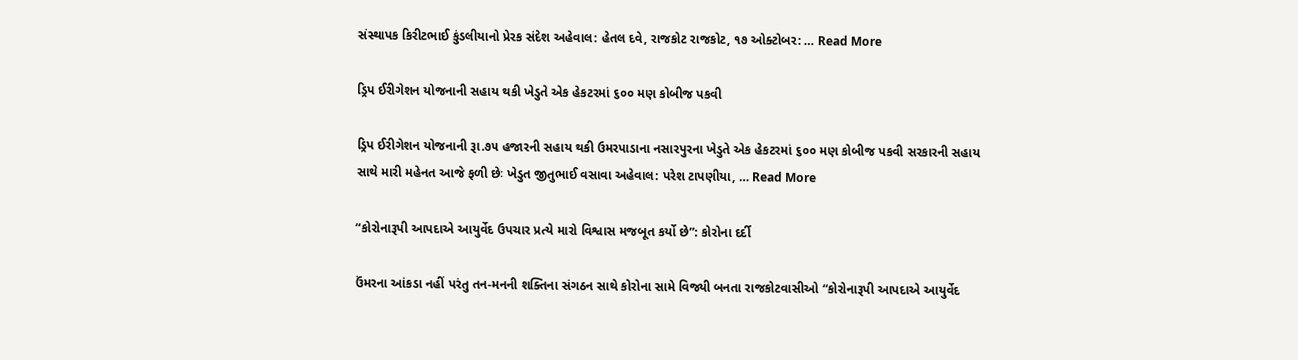સંસ્થાપક કિરીટભાઈ કુંડલીયાનો પ્રેરક સંદેશ અહેવાલ: હેતલ દવે, રાજકોટ રાજકોટ, ૧૭ ઓક્ટોબર: … Read More

ડ્રિપ ઈરીગેશન યોજનાની સહાય થકી ખેડુતે એક હેકટરમાં ૬૦૦ મણ કોબીજ પકવી

ડ્રિપ ઈરીગેશન યોજનાની રૂા.૭૫ હજારની સહાય થકી ઉમરપાડાના નસારપુરના ખેડુતે એક હેકટરમાં ૬૦૦ મણ કોબીજ પકવી સરકારની સહાય સાથે મારી મહેનત આજે ફળી છેઃ ખેડુત જીતુભાઈ વસાવા અહેવાલ: પરેશ ટાપણીયા, … Read More

“કોરોનારૂપી આપદાએ આયુર્વેદ ઉપચાર પ્રત્યે મારો વિશ્વાસ મજબૂત કર્યો છે”: કોરોના દર્દી

ઉંમરના આંકડા નહીં પરંતુ તન-મનની શક્તિના સંગઠન સાથે કોરોના સામે વિજ્યી બનતા રાજકોટવાસીઓ “કોરોનારૂપી આપદાએ આયુર્વેદ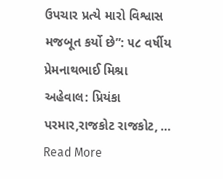ઉપચાર પ્રત્યે મારો વિશ્વાસ મજબૂત કર્યો છે”: ૫૮ વર્ષીય પ્રેમનાથભાઈ મિશ્રા અહેવાલ: પ્રિયંકા પરમાર,રાજકોટ રાજકોટ, … Read More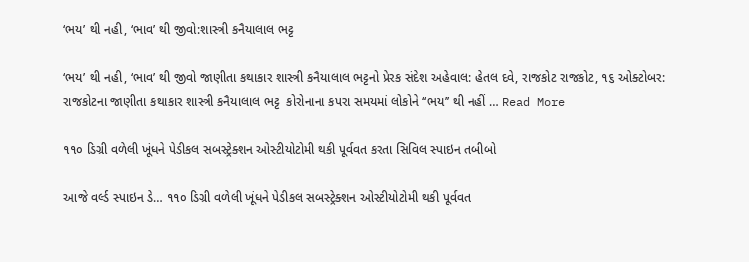‘ભય’ થી નહી, ‘ભાવ’ થી જીવો:શાસ્ત્રી કનૈયાલાલ ભટ્ટ

‘ભય’ થી નહી, ‘ભાવ’ થી જીવો જાણીતા કથાકાર શાસ્ત્રી કનૈયાલાલ ભટ્ટનો પ્રેરક સંદેશ અહેવાલ: હેતલ દવે, રાજકોટ રાજકોટ, ૧૬ ઓક્ટોબર: રાજકોટના જાણીતા કથાકાર શાસ્ત્રી કનૈયાલાલ ભટ્ટ  કોરોનાના કપરા સમયમાં લોકોને ‘‘ભય’’ થી નહીં … Read More

૧૧૦ ડિગ્રી વળેલી ખૂંધને પેડીકલ સબસ્ટ્રેક્શન ઓસ્ટીયોટોમી થકી પૂર્વવત કરતા સિવિલ સ્પાઇન તબીબો

આજે વર્લ્ડ સ્પાઇન ડે… ૧૧૦ ડિગ્રી વળેલી ખૂંધને પેડીકલ સબસ્ટ્રેક્શન ઓસ્ટીયોટોમી થકી પૂર્વવત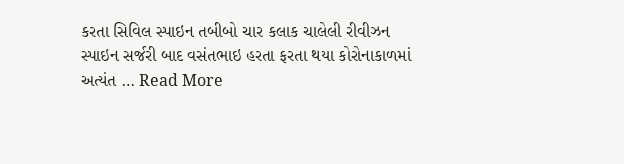કરતા સિવિલ સ્પાઇન તબીબો ચાર કલાક ચાલેલી રીવીઝન સ્પાઇન સર્જરી બાદ વસંતભાઇ હરતા ફરતા થયા કોરોનાકાળમાં અત્યંત … Read More